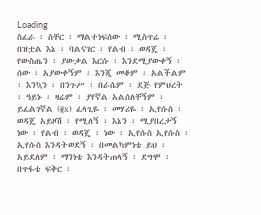Loading
ስፈራ ፡ ስቸር ፡ ማልተነፍሰው ፡ ሚስጥሬ ፡ በዝቷል እኔ ፡ ባልናገር ፡ የልብ ፡ ወዳጄ ፡ የውስጤን ፡ ያውቃል እርሱ ፡ እንደሚያውቀኝ ፡ ሰው ፡ አያውቀኝም ፡ እንጂ መቆም ፡ አልችልም ፡ እንኳን ፡ በንጉሥ ፡ በራሴም ፡ ደጅ የምህረት ፡ ዓይኑ ፡ ዛሬም ፡ ያየኛል አልሰለቸኝም ፡ ይፈልገኛል (፪x) ፈላጊዬ ፡ መሃሪዬ ፡ ኢየሱስ ፡ ወዳጄ አይዞሽ ፡ የሚለኝ ፡ እኔን ፡ ሚያበረታኝ ነው ፡ የልብ ፡ ወዳጄ ፡ ነው ፡ ኢየሱስ ኢየሱስ ፡ ኢየሱስ እንዳትወደኝ ፡ በመልካምነቴ ይህ ፡ አይደለም ፡ ማንነቴ እንዳትጠላኝ ፡ ደግሞ ፡ በጥፋቴ ፍቅር ፡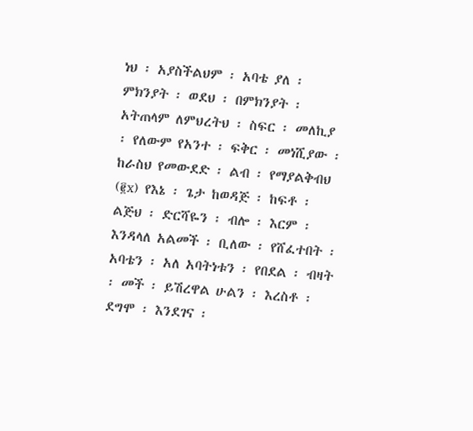ነህ ፡ አያስችልህም ፡ አባቴ ያለ ፡ ምክንያት ፡ ወደህ ፡ በምክንያት ፡ አትጠላም ለምህረትህ ፡ ስፍር ፡ መለኪያ ፡ የለውም የአንተ ፡ ፍቅር ፡ መነሺያው ፡ ከራስህ የመውደድ ፡ ልብ ፡ የማያልቅብህ (፪x) የእኔ ፡ ጌታ ከወዳጅ ፡ ከፍቶ ፡ ልጅህ ፡ ድርሻዬን ፡ ብሎ ፡ እርም ፡ እንዳላለ አልመች ፡ ቢለው ፡ የሸፈተበት ፡ አባቴን ፡ አለ አባትነቱን ፡ የበደል ፡ ብዛት ፡ መች ፡ ይሽረዋል ሁልን ፡ እረስቶ ፡ ደግሞ ፡ እንደገና ፡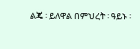ልጄ ፡ ይለዋል በምህረት ፡ ዓይኑ ፡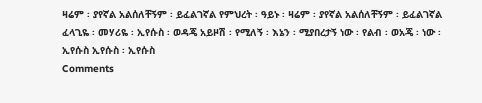ዛሬም ፡ ያየኛል አልሰለቸኝም ፡ ይፈልገኛል የምህረት ፡ ዓይኑ ፡ ዛሬም ፡ ያየኛል አልሰለቸኝም ፡ ይፈልገኛል ፈላጊዬ ፡ መሃሪዬ ፡ ኢየሱስ ፡ ወዳጄ አይዞሽ ፡ የሚለኝ ፡ እኔን ፡ ሚያበረታኝ ነው ፡ የልብ ፡ ወአጄ ፡ ነው ፡ ኢየሱስ ኢየሱስ ፡ ኢየሱስ
Comments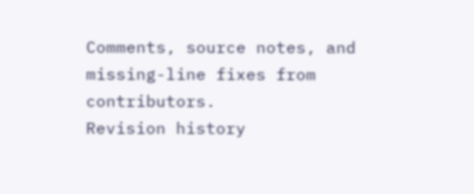Comments, source notes, and missing-line fixes from contributors.
Revision history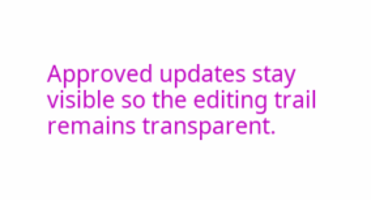Approved updates stay visible so the editing trail remains transparent.